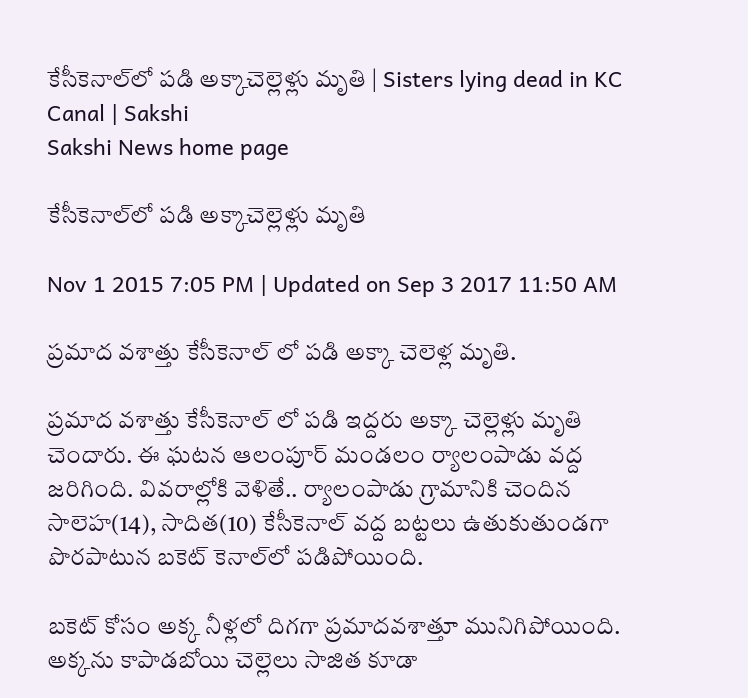కేసీకెనాల్‌లో పడి అక్కాచెల్లెళ్లు మృతి | Sisters lying dead in KC Canal | Sakshi
Sakshi News home page

కేసీకెనాల్‌లో పడి అక్కాచెల్లెళ్లు మృతి

Nov 1 2015 7:05 PM | Updated on Sep 3 2017 11:50 AM

ప్రమాద వశాత్తు కేసీకెనాల్ లో పడి అక్కా చెలెళ్ల మృతి.

ప్రమాద వశాత్తు కేసీకెనాల్ లో పడి ఇద్దరు అక్కా చెల్లెళ్లు మృతి చెందారు. ఈ ఘటన ఆలంపూర్ మండలం ర్యాలంపాడు వద్ద జరిగింది. వివరాల్లోకి వెళితే.. ర్యాలంపాడు గ్రామానికి చెందిన సాలెహ(14), సాదిత(10) కేసీకెనాల్ వద్ద బట్టలు ఉతుకుతుండగా పొరపాటున బకెట్ కెనాల్‌లో పడిపోయింది.

బకెట్ కోసం అక్క నీళ్లలో దిగగా ప్రమాదవశాత్తూ మునిగిపోయింది. అక్కను కాపాడబోయి చెల్లెలు సాజిత కూడా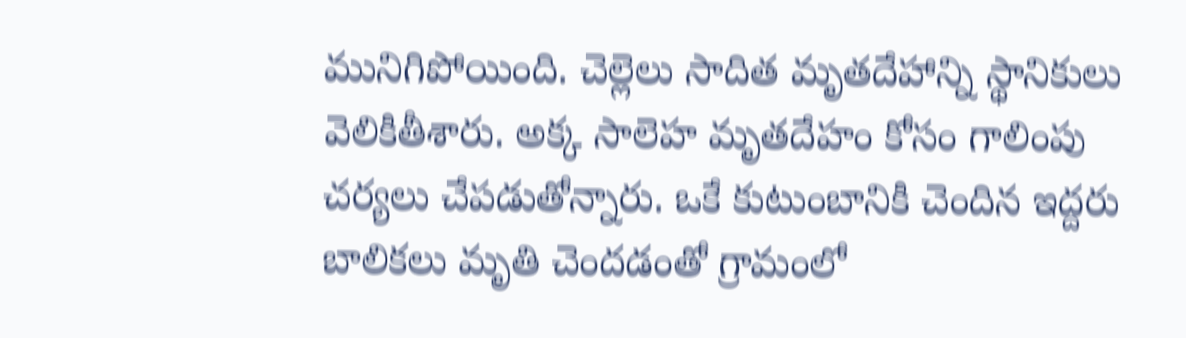మునిగిపోయింది. చెల్లెలు సాదిత మృతదేహాన్ని స్థానికులు వెలికితీశారు. అక్క సాలెహ మృతదేహం కోసం గాలింపు చర్యలు చేపడుతోన్నారు. ఒకే కుటుంబానికి చెందిన ఇద్దరు బాలికలు మృతి చెందడంతో గ్రామంలో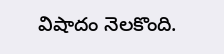విషాదం నెలకొంది.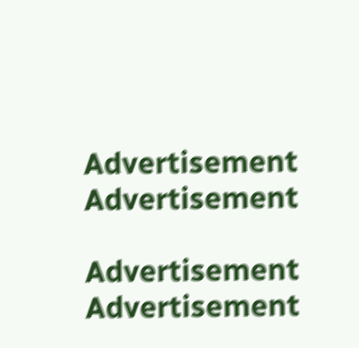Advertisement
Advertisement

Advertisement
Advertisement